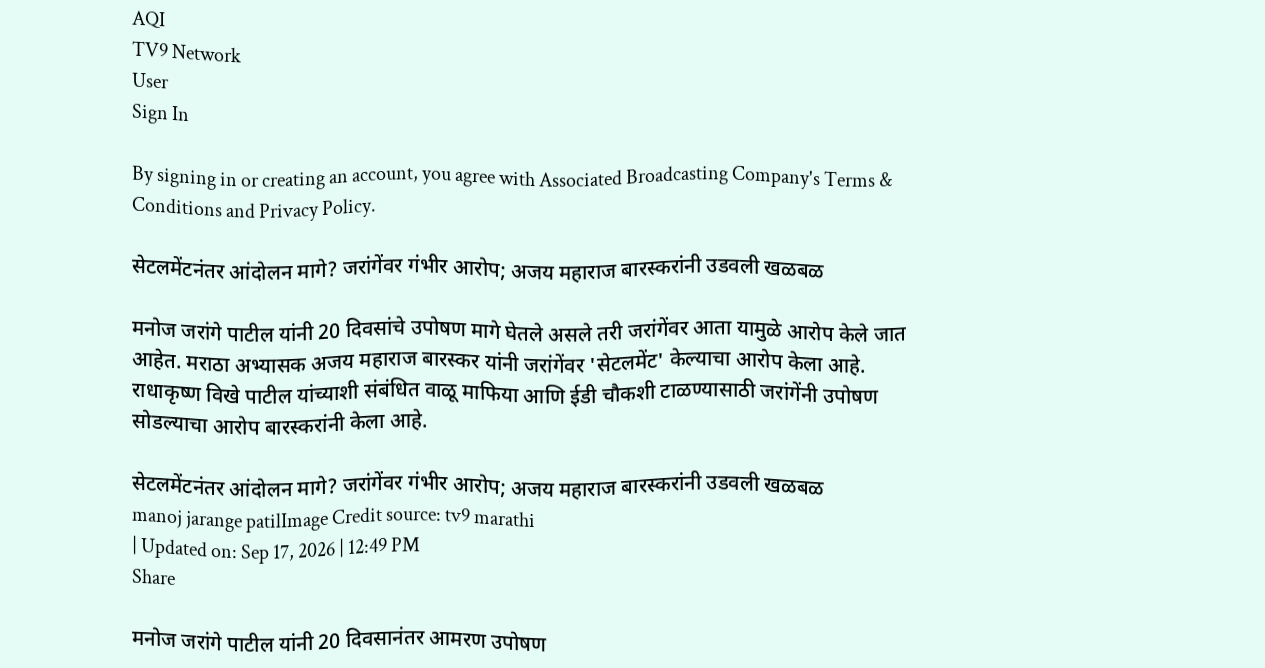AQI
TV9 Network
User
Sign In

By signing in or creating an account, you agree with Associated Broadcasting Company's Terms & Conditions and Privacy Policy.

सेटलमेंटनंतर आंदोलन मागे? जरांगेंवर गंभीर आरोप; अजय महाराज बारस्करांनी उडवली खळबळ

मनोज जरांगे पाटील यांनी 20 दिवसांचे उपोषण मागे घेतले असले तरी जरांगेंवर आता यामुळे आरोप केले जात आहेत. मराठा अभ्यासक अजय महाराज बारस्कर यांनी जरांगेंवर 'सेटलमेंट' केल्याचा आरोप केला आहे. राधाकृष्ण विखे पाटील यांच्याशी संबंधित वाळू माफिया आणि ईडी चौकशी टाळण्यासाठी जरांगेंनी उपोषण सोडल्याचा आरोप बारस्करांनी केला आहे.

सेटलमेंटनंतर आंदोलन मागे? जरांगेंवर गंभीर आरोप; अजय महाराज बारस्करांनी उडवली खळबळ
manoj jarange patilImage Credit source: tv9 marathi
| Updated on: Sep 17, 2026 | 12:49 PM
Share

मनोज जरांगे पाटील यांनी 20 दिवसानंतर आमरण उपोषण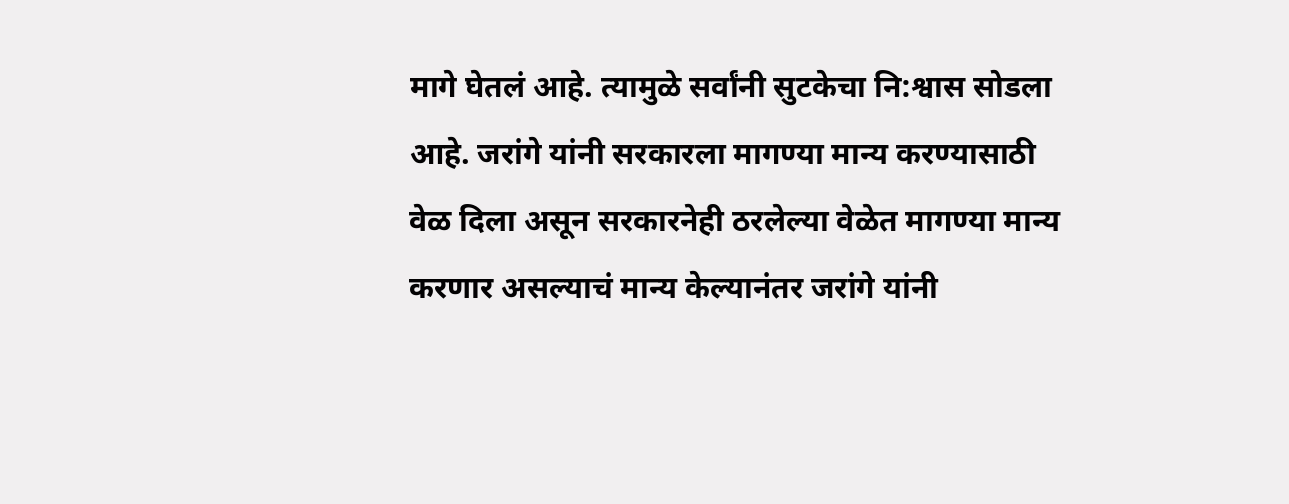मागे घेतलं आहे. त्यामुळे सर्वांनी सुटकेचा नि:श्वास सोडला आहे. जरांगे यांनी सरकारला मागण्या मान्य करण्यासाठी वेळ दिला असून सरकारनेही ठरलेल्या वेळेत मागण्या मान्य करणार असल्याचं मान्य केल्यानंतर जरांगे यांनी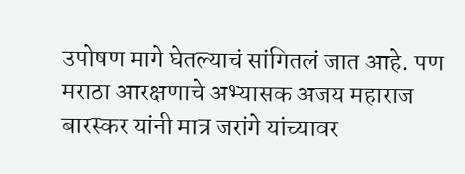उपोषण मागे घेतल्याचं सांगितलं जात आहे. पण मराठा आरक्षणाचे अभ्यासक अजय महाराज बारस्कर यांनी मात्र जरांगे यांच्यावर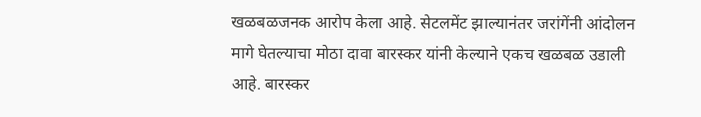खळबळजनक आरोप केला आहे. सेटलमेंट झाल्यानंतर जरांगेंनी आंदोलन मागे घेतल्याचा मोठा दावा बारस्कर यांनी केल्याने एकच खळबळ उडाली आहे. बारस्कर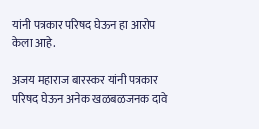यांनी पत्रकार परिषद घेऊन हा आरोप केला आहे.

अजय महाराज बारस्कर यांनी पत्रकार परिषद घेऊन अनेक खळबळजनक दावे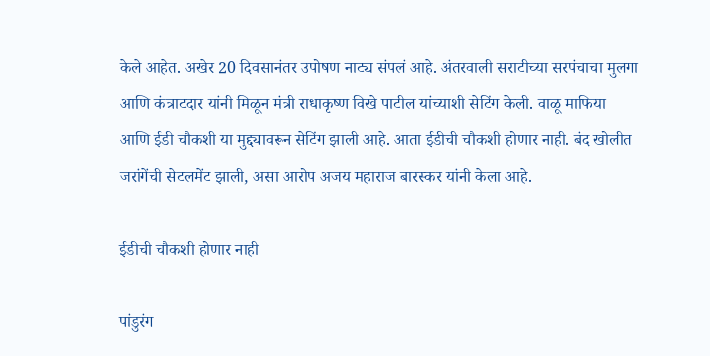केले आहेत. अखेर 20 दिवसानंतर उपोषण नाट्य संपलं आहे. अंतरवाली सराटीच्या सरपंचाचा मुलगा आणि कंत्राटदार यांनी मिळून मंत्री राधाकृष्ण विखे पाटील यांच्याशी सेटिंग केली. वाळू माफिया आणि ईडी चौकशी या मुद्द्यावरून सेटिंग झाली आहे. आता ईडीची चौकशी होणार नाही. बंद खोलीत जरांगेंची सेटलमेंट झाली, असा आरोप अजय महाराज बारस्कर यांनी केला आहे.

ईडीची चौकशी होणार नाही

पांडुरंग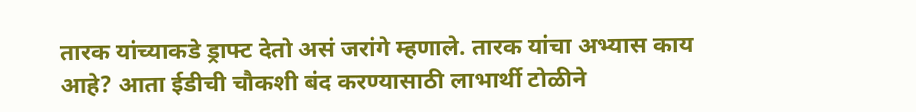तारक यांच्याकडे ड्राफ्ट देतो असं जरांगे म्हणाले. तारक यांचा अभ्यास काय आहे? आता ईडीची चौकशी बंद करण्यासाठी लाभार्थी टोळीने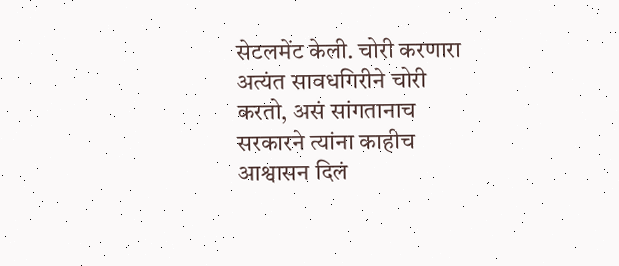सेटलमेंट केली. चोरी करणारा अत्यंत सावधगिरीने चोरी करतो, असं सांगतानाच सरकारने त्यांना काहीच आश्वासन दिलं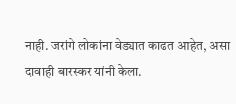नाही. जरांगे लोकांना वेड्यात काढत आहेत, असा दावाही बारस्कर यांनी केला.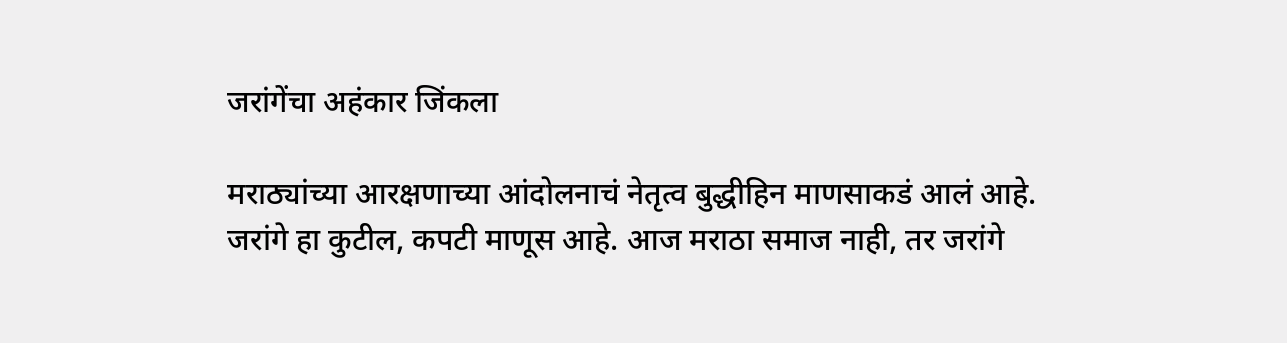जरांगेंचा अहंकार जिंकला

मराठ्यांच्या आरक्षणाच्या आंदोलनाचं नेतृत्व बुद्धीहिन माणसाकडं आलं आहे. जरांगे हा कुटील, कपटी माणूस आहे. आज मराठा समाज नाही, तर जरांगे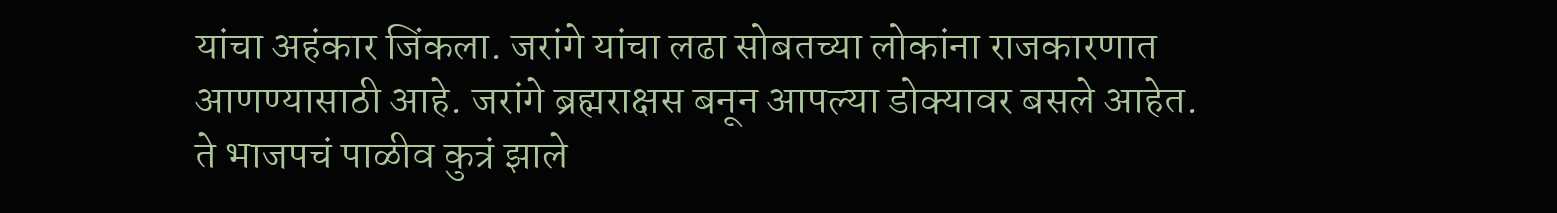यांचा अहंकार जिंकला. जरांगे यांचा लढा सोबतच्या लोकांना राजकारणात आणण्यासाठी आहे. जरांगे ब्रह्मराक्षस बनून आपल्या डोक्यावर बसले आहेत. ते भाजपचं पाळीव कुत्रं झाले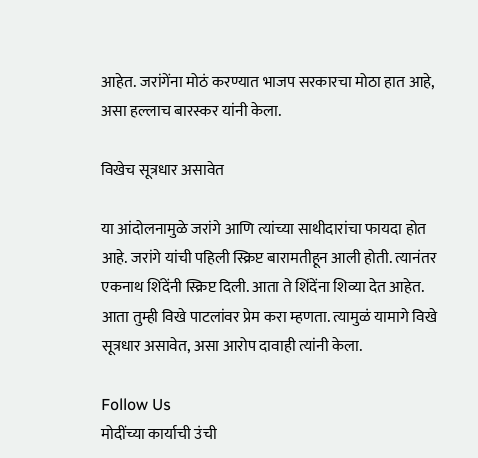आहेत. जरांगेंना मोठं करण्यात भाजप सरकारचा मोठा हात आहे, असा हल्लाच बारस्कर यांनी केला.

विखेच सूत्रधार असावेत

या आंदोलनामुळे जरांगे आणि त्यांच्या साथीदारांचा फायदा होत आहे. जरांगे यांची पहिली स्क्रिप्ट बारामतीहून आली होती. त्यानंतर एकनाथ शिंदेंनी स्क्रिप्ट दिली. आता ते शिंदेंना शिव्या देत आहेत. आता तुम्ही विखे पाटलांवर प्रेम करा म्हणता. त्यामुळं यामागे विखे सूत्रधार असावेत, असा आरोप दावाही त्यांनी केला.

Follow Us
मोदींच्या कार्याची उंची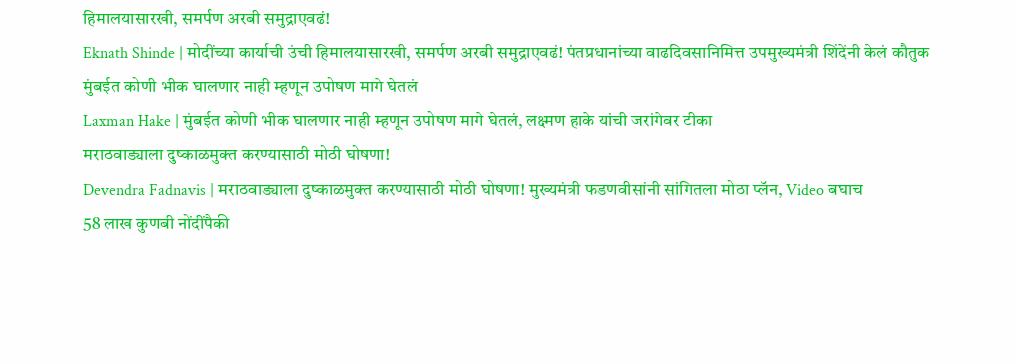हिमालयासारखी, समर्पण अरबी समुद्राएवढं!
Eknath Shinde | मोदींच्या कार्याची उंची हिमालयासारखी, समर्पण अरबी समुद्राएवढं! पंतप्रधानांच्या वाढदिवसानिमित्त उपमुख्यमंत्री शिंदेंनी केलं कौतुक
मुंबईत कोणी भीक घालणार नाही म्हणून उपोषण मागे घेतलं
Laxman Hake | मुंबईत कोणी भीक घालणार नाही म्हणून उपोषण मागे घेतलं, लक्ष्मण हाके यांची जरांगेवर टीका
मराठवाड्याला दुष्काळमुक्त करण्यासाठी मोठी घोषणा!
Devendra Fadnavis | मराठवाड्याला दुष्काळमुक्त करण्यासाठी मोठी घोषणा! मुख्यमंत्री फडणवीसांनी सांगितला मोठा प्लॅन, Video बघाच
58 लाख कुणबी नोंदींपैकी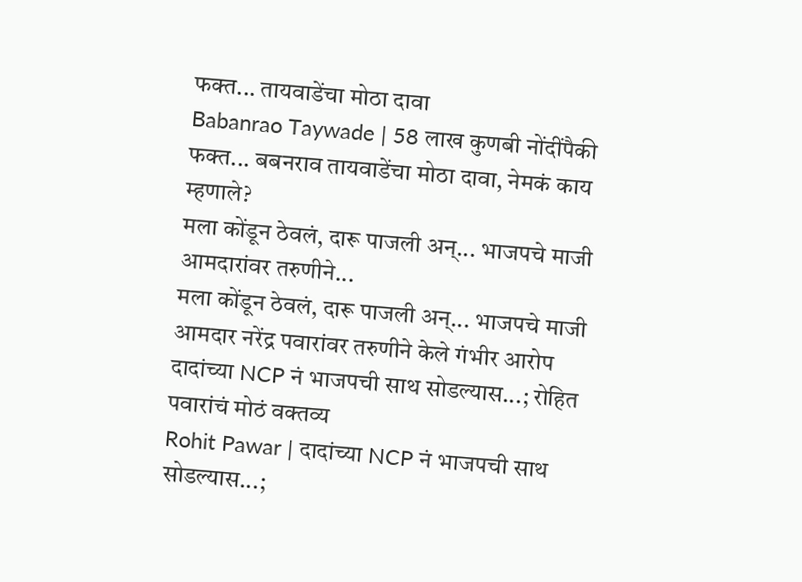फक्त... तायवाडेंचा मोठा दावा
Babanrao Taywade | 58 लाख कुणबी नोंदींपैकी फक्त... बबनराव तायवाडेंचा मोठा दावा, नेमकं काय म्हणाले?
मला कोंडून ठेवलं, दारू पाजली अन्... भाजपचे माजी आमदारांवर तरुणीने...
मला कोंडून ठेवलं, दारू पाजली अन्... भाजपचे माजी आमदार नरेंद्र पवारांवर तरुणीने केले गंभीर आरोप
दादांच्या NCP नं भाजपची साथ सोडल्यास...; रोहित पवारांचं मोठं वक्तव्य
Rohit Pawar | दादांच्या NCP नं भाजपची साथ सोडल्यास...;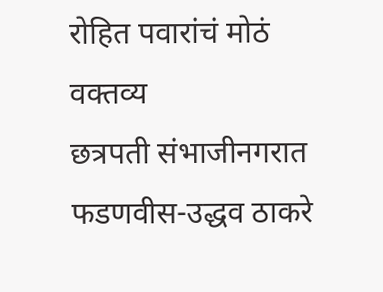रोहित पवारांचं मोठं वक्तव्य
छत्रपती संभाजीनगरात फडणवीस-उद्धव ठाकरे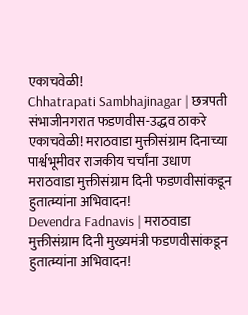एकाचवेळी!
Chhatrapati Sambhajinagar | छत्रपती संभाजीनगरात फडणवीस-उद्धव ठाकरे एकाचवेळी! मराठवाडा मुक्तीसंग्राम दिनाच्या पार्श्वभूमीवर राजकीय चर्चांना उधाण
मराठवाडा मुक्तीसंग्राम दिनी फडणवीसांकडून हुतात्म्यांना अभिवादन!
Devendra Fadnavis | मराठवाडा मुक्तीसंग्राम दिनी मुख्यमंत्री फडणवीसांकडून हुतात्म्यांना अभिवादन!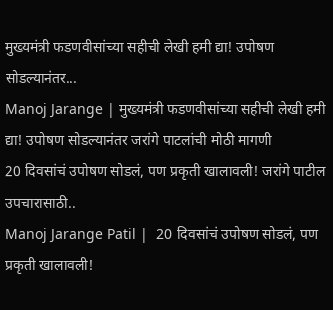मुख्यमंत्री फडणवीसांच्या सहीची लेखी हमी द्या! उपोषण सोडल्यानंतर...
Manoj Jarange | मुख्यमंत्री फडणवीसांच्या सहीची लेखी हमी द्या! उपोषण सोडल्यानंतर जरांगे पाटलांची मोठी मागणी
20 दिवसांचं उपोषण सोडलं, पण प्रकृती खालावली! जरांगे पाटील उपचारासाठी..
Manoj Jarange Patil |  20 दिवसांचं उपोषण सोडलं, पण प्रकृती खालावली!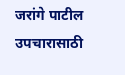जरांगे पाटील उपचारासाठी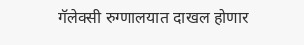गॅलेक्सी रुग्णालयात दाखल होणार